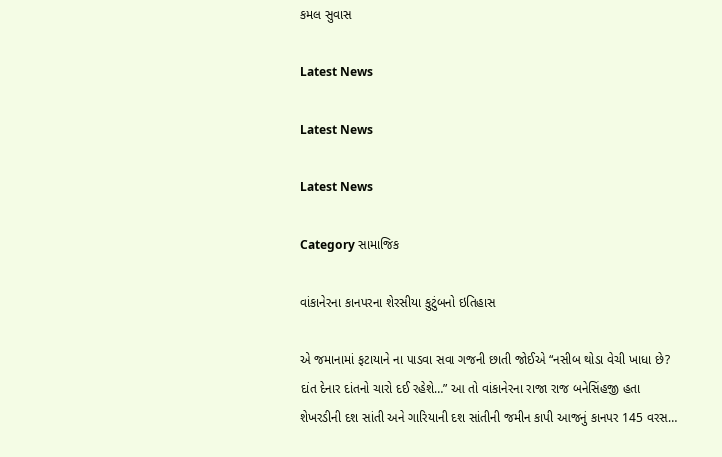કમલ સુવાસ

Latest News

Latest News

Latest News

Category સામાજિક

વાંકાનેરના કાનપરના શેરસીયા કુટુંબનો ઇતિહાસ

એ જમાનામાં ફટાયાને ના પાડવા સવા ગજની છાતી જોઈએ “નસીબ થોડા વેચી ખાધા છે? દાંત દેનાર દાંતનો ચારો દઈ રહેશે…” આ તો વાંકાનેરના રાજા રાજ બનેસિંહજી હતા શેખરડીની દશ સાંતી અને ગારિયાની દશ સાંતીની જમીન કાપી આજનું કાનપર 145 વરસ…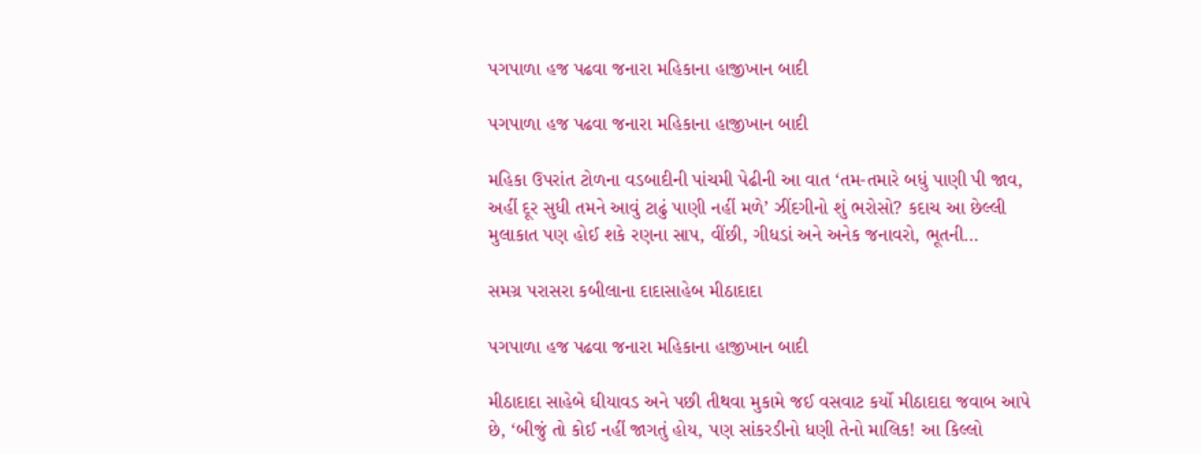પગપાળા હજ પઢવા જનારા મહિકાના હાજીખાન બાદી

પગપાળા હજ પઢવા જનારા મહિકાના હાજીખાન બાદી

મહિકા ઉપરાંત ટોળના વડબાદીની પાંચમી પેઢીની આ વાત ‘તમ-તમારે બધું પાણી પી જાવ, અહીં દૂર સુધી તમને આવું ટાઢું પાણી નહીં મળે’ ઝીંદગીનો શું ભરોસો? કદાચ આ છેલ્લી મુલાકાત પણ હોઈ શકે રણના સાપ, વીંછી, ગીધડાં અને અનેક જનાવરો, ભૂતની…

સમગ્ર પરાસરા કબીલાના દાદાસાહેબ મીઠાદાદા

પગપાળા હજ પઢવા જનારા મહિકાના હાજીખાન બાદી

મીઠાદાદા સાહેબે ઘીયાવડ અને પછી તીથવા મુકામે જઈ વસવાટ કર્યો મીઠાદાદા જવાબ આપે છે, ‘બીજું તો કોઈ નહીં જાગતું હોય, પણ સાંકરડીનો ધણી તેનો માલિક! આ કિલ્લો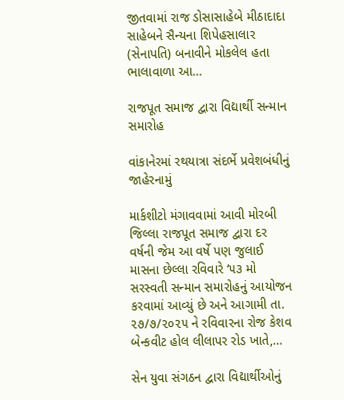જીતવામાં રાજ ડોસાસાહેબે મીઠાદાદા સાહેબને સૈન્યના શિપેહસાલાર (સેનાપતિ) બનાવીને મોકલેલ હતા ભાલાવાળા આ…

રાજપૂત સમાજ દ્વારા વિદ્યાર્થી સન્માન સમારોહ

વાંકાનેરમાં રથયાત્રા સંદર્ભે પ્રવેશબંધીનું જાહેરનામું

માર્કશીટો મંગાવવામાં આવી મોરબી જિલ્લા રાજપૂત સમાજ દ્વારા દર વર્ષની જેમ આ વર્ષે પણ જુલાઈ માસના છેલ્લા રવિવારે ‘૫૩ મો સરસ્વતી સન્માન સમારોહનું આયોજન કરવામાં આવ્યું છે અને આગામી તા. ૨૭/૭/૨૦૨૫ ને રવિવારના રોજ કેશવ બેન્કવીટ હોલ લીલાપર રોડ ખાતે,…

સેન યુવા સંગઠન દ્વારા વિદ્યાર્થીઓનું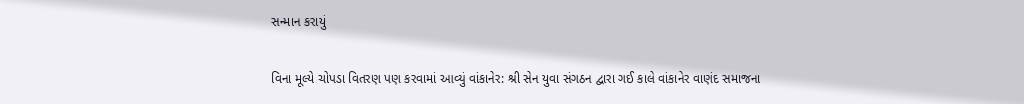સન્માન કરાયું

વિના મૂલ્યે ચોપડા વિતરણ પણ કરવામાં આવ્યું વાંકાનેર: શ્રી સેન યુવા સંગઠન દ્વારા ગઈ કાલે વાંકાનેર વાણંદ સમાજના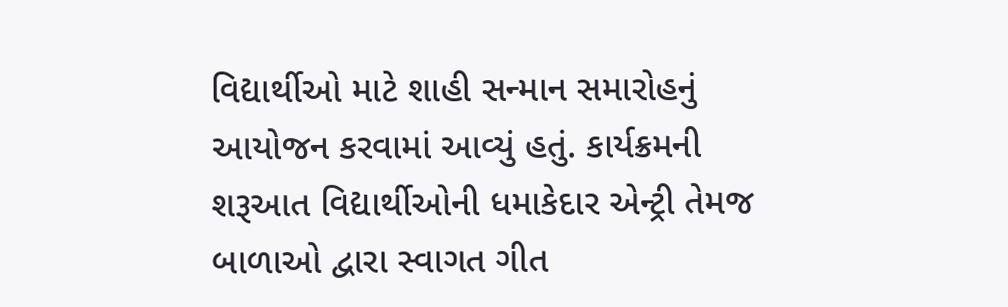વિદ્યાર્થીઓ માટે શાહી સન્માન સમારોહનું આયોજન કરવામાં આવ્યું હતું. કાર્યક્રમની શરૂઆત વિદ્યાર્થીઓની ધમાકેદાર એન્ટ્રી તેમજ બાળાઓ દ્વારા સ્વાગત ગીત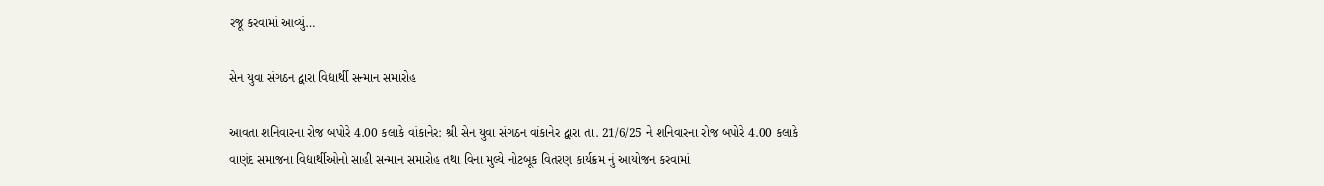રજૂ કરવામાં આવ્યું…

સેન યુવા સંગઠન દ્વારા વિદ્યાર્થી સન્માન સમારોહ

આવતા શનિવારના રોજ બપોરે 4.00 કલાકે વાંકાનેર: શ્રી સેન યુવા સંગઠન વાંકાનેર દ્વારા તા. 21/6/25 ને શનિવારના રોજ બપોરે 4.00 કલાકે વાણંદ સમાજના વિદ્યાર્થીઓનો સાહી સન્માન સમારોહ તથા વિના મુલ્યે નોટબૂક વિતરણ કાર્યક્રમ નું આયોજન કરવામાં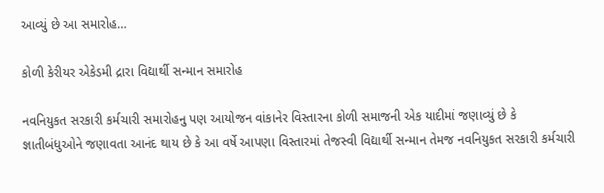આવ્યું છે આ સમારોહ…

કોળી કેરીયર એકેડમી દ્રારા વિદ્યાર્થી સન્માન સમારોહ

નવનિયુકત સરકારી કર્મચારી સમારોહનુ પણ આયોજન વાંકાનેર વિસ્તારના કોળી સમાજની એક યાદીમાં જણાવ્યું છે કે જ્ઞાતીબંધુઓને જણાવતા આનંદ થાય છે કે આ વર્ષે આપણા વિસ્તારમાં તેજસ્વી વિદ્યાર્થી સન્માન તેમજ નવનિયુકત સરકારી કર્મચારી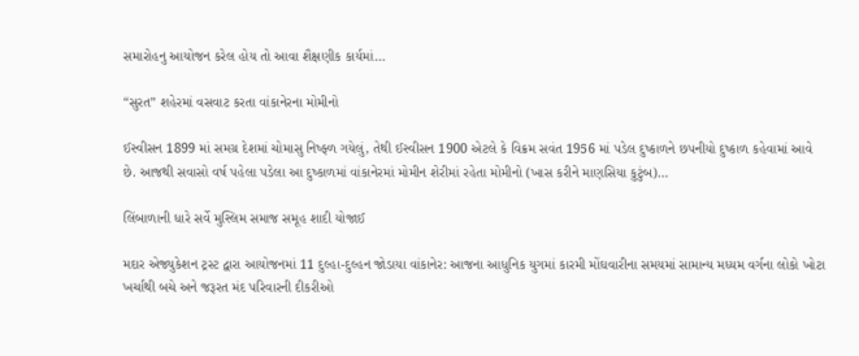સમારોહનુ આયોજન કરેલ હોય તો આવા શૈક્ષણીક કાર્યમાં…

“સુરત” શહેરમાં વસવાટ કરતા વાંકાનેરના મોમીનો

ઈસ્વીસન 1899 માં સમગ્ર દેશમાં ચોમાસુ નિષ્ફ્ળ ગયેલું, તેથી ઈસ્વીસન 1900 એટલે કે વિક્રમ સવંત 1956 માં પડેલ દુષ્કાળને છપનીયો દુષ્કાળ કહેવામાં આવે છે. આજથી સવાસો વર્ષ પહેલા પડેલા આ દુષ્કાળમાં વાંકાનેરમાં મોમીન શેરીમાં રહેતા મોમીનો (ખાસ કરીને માણસિયા કુટુંબ)…

લિંબાળાની ધારે સર્વે મુસ્લિમ સમાજ સમૂહ શાદી યોજાઈ

મદાર એજ્યુકેશન ટ્રસ્ટ દ્વારા આયોજનમાં 11 દુલ્હા-દુલ્હન જોડાયા વાંકાનેર: આજના આધુનિક યુગમાં કારમી મોંઘવારીના સમયમાં સામાન્ય મધ્યમ વર્ગના લોકો ખોટા ખર્ચાથી બચે અને જરૂરત મંદ પરિવારની દીકરીઓ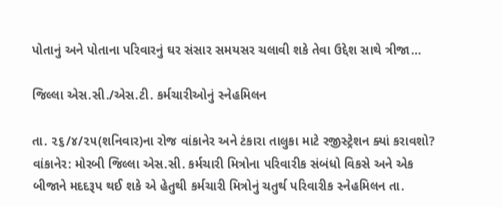પોતાનું અને પોતાના પરિવારનું ઘર સંસાર સમયસર ચલાવી શકે તેવા ઉદ્દેશ સાથે ત્રીજા…

જિલ્લા એસ.સી./એસ.ટી. કર્મચારીઓનું સ્નેહમિલન

તા. ૨૬/૪/૨૫(શનિવાર)ના રોજ વાંકાનેર અને ટંકારા તાલુકા માટે રજીસ્ટ્રેશન ક્યાં કરાવશો? વાંકાનેર: મોરબી જિલ્લા એસ.સી. કર્મચારી મિત્રોના પરિવારીક સંબંધો વિકસે અને એક બીજાને મદદરૂપ થઈ શકે એ હેતુથી કર્મચારી મિત્રોનું ચતુર્થ પરિવારીક સ્નેહમિલન તા.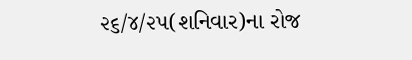૨૬/૪/૨૫(શનિવાર)ના રોજ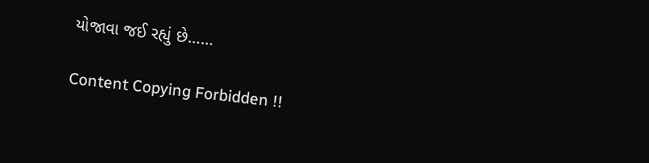યોજાવા જઈ રહ્યું છે……

Content Copying Forbidden !!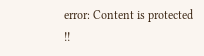error: Content is protected !!